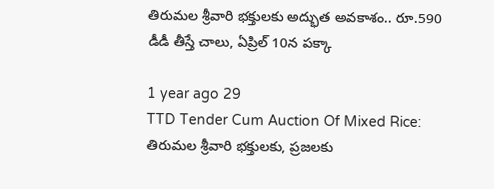తిరుమల శ్రీవారి భక్తులకు అద్భుత అవకాశం.. రూ.590 డీడీ తీస్తే చాలు, ఏప్రిల్ 10న పక్కా

1 year ago 29
TTD Tender Cum Auction Of Mixed Rice: తిరుమల శ్రీవారి భక్తులకు, ప్రజలకు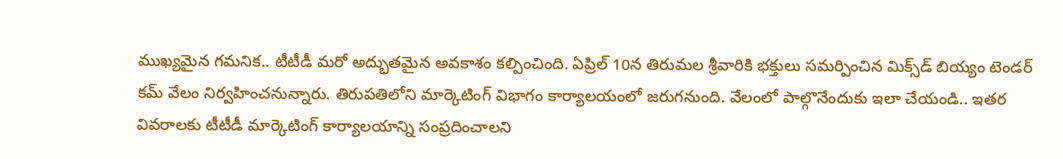ముఖ్యమైన గమనిక.. టీటీడీ మరో అద్భుతమైన అవకాశం కల్పించింది. ఏప్రిల్ 10న తిరుమల శ్రీవారికి భక్తులు సమర్పించిన మిక్స్‌డ్‌ బియ్యం టెండర్‌ కమ్‌ వేలం నిర్వహించనున్నారు. తిరుపతిలోని మార్కెటింగ్‌ విభాగం కార్యాలయంలో జరుగనుంది. వేలంలో పాల్గొనేందుకు ఇలా చేయండి.. ఇతర వివరాలకు టీటీడీ మార్కెటింగ్‌ కార్యాలయాన్ని సంప్రదించాలని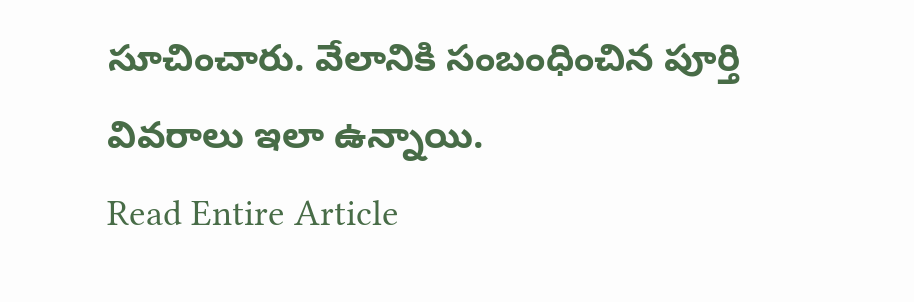సూచించారు. వేలానికి సంబంధించిన పూర్తి వివరాలు ఇలా ఉన్నాయి.
Read Entire Article